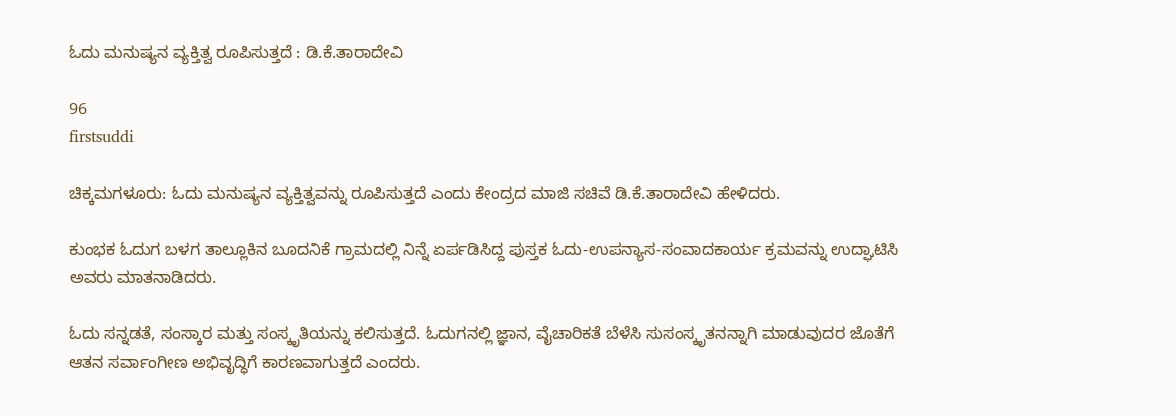ಓದು ಮನುಷ್ಯನ ವ್ಯಕ್ತಿತ್ವ ರೂಪಿಸುತ್ತದೆ : ಡಿ.ಕೆ.ತಾರಾದೇವಿ

96
firstsuddi

ಚಿಕ್ಕಮಗಳೂರು: ಓದು ಮನುಷ್ಯನ ವ್ಯಕ್ತಿತ್ವವನ್ನು ರೂಪಿಸುತ್ತದೆ ಎಂದು ಕೇಂದ್ರದ ಮಾಜಿ ಸಚಿವೆ ಡಿ.ಕೆ.ತಾರಾದೇವಿ ಹೇಳಿದರು.

ಕುಂಭಕ ಓದುಗ ಬಳಗ ತಾಲ್ಲೂಕಿನ ಬೂದನಿಕೆ ಗ್ರಾಮದಲ್ಲಿ ನಿನ್ನೆ ಏರ್ಪಡಿಸಿದ್ದ ಪುಸ್ತಕ ಓದು-ಉಪನ್ಯಾಸ-ಸಂವಾದಕಾರ್ಯ ಕ್ರಮವನ್ನು ಉದ್ಘಾಟಿಸಿ ಅವರು ಮಾತನಾಡಿದರು.

ಓದು ಸನ್ನಡತೆ, ಸಂಸ್ಕಾರ ಮತ್ತು ಸಂಸ್ಕೃತಿಯನ್ನು ಕಲಿಸುತ್ತದೆ. ಓದುಗನಲ್ಲಿ ಜ್ಞಾನ, ವೈಚಾರಿಕತೆ ಬೆಳೆಸಿ ಸುಸಂಸ್ಕೃತನನ್ನಾಗಿ ಮಾಡುವುದರ ಜೊತೆಗೆ ಆತನ ಸರ್ವಾಂಗೀಣ ಅಭಿವೃದ್ಧಿಗೆ ಕಾರಣವಾಗುತ್ತದೆ ಎಂದರು.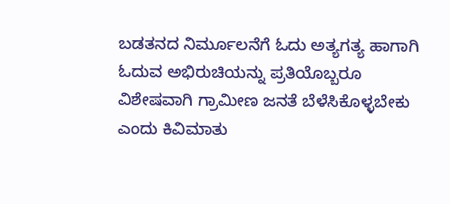ಬಡತನದ ನಿರ್ಮೂಲನೆಗೆ ಓದು ಅತ್ಯಗತ್ಯ ಹಾಗಾಗಿ ಓದುವ ಅಭಿರುಚಿಯನ್ನು ಪ್ರತಿಯೊಬ್ಬರೂ ವಿಶೇಷವಾಗಿ ಗ್ರಾಮೀಣ ಜನತೆ ಬೆಳೆಸಿಕೊಳ್ಳಬೇಕು ಎಂದು ಕಿವಿಮಾತು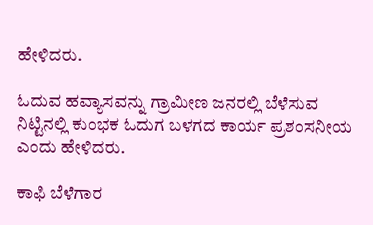ಹೇಳಿದರು.

ಓದುವ ಹವ್ಯಾಸವನ್ನು ಗ್ರಾಮೀಣ ಜನರಲ್ಲಿ ಬೆಳೆಸುವ ನಿಟ್ಟಿನಲ್ಲಿ ಕುಂಭಕ ಓದುಗ ಬಳಗದ ಕಾರ್ಯ ಪ್ರಶಂಸನೀಯ ಎಂದು ಹೇಳಿದರು.

ಕಾಫಿ ಬೆಳೆಗಾರ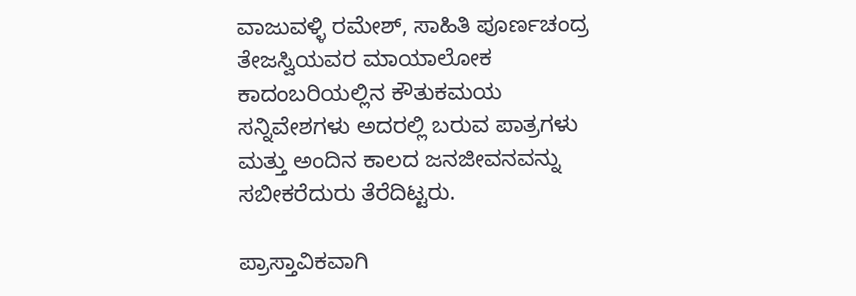ವಾಜುವಳ್ಳಿ ರಮೇಶ್, ಸಾಹಿತಿ ಪೂರ್ಣಚಂದ್ರ ತೇಜಸ್ವಿಯವರ ಮಾಯಾಲೋಕ ಕಾದಂಬರಿಯಲ್ಲಿನ ಕೌತುಕಮಯ ಸನ್ನಿವೇಶಗಳು ಅದರಲ್ಲಿ ಬರುವ ಪಾತ್ರಗಳು ಮತ್ತು ಅಂದಿನ ಕಾಲದ ಜನಜೀವನವನ್ನು ಸಬೀಕರೆದುರು ತೆರೆದಿಟ್ಟರು.

ಪ್ರಾಸ್ತಾವಿಕವಾಗಿ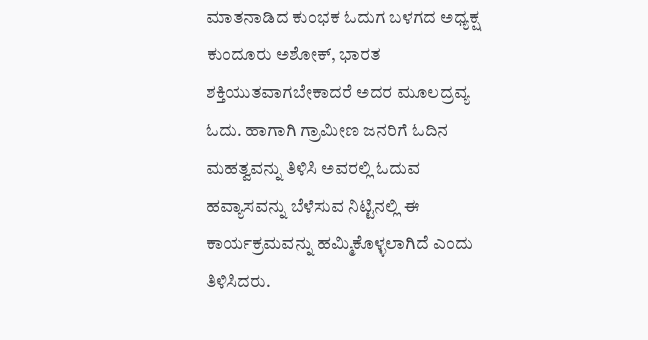ಮಾತನಾಡಿದ ಕುಂಭಕ ಓದುಗ ಬಳಗದ ಅಧ್ಯಕ್ಷ ಕುಂದೂರು ಅಶೋಕ್, ಭಾರತ ಶಕ್ತಿಯುತವಾಗಬೇಕಾದರೆ ಅದರ ಮೂಲದ್ರವ್ಯ ಓದು. ಹಾಗಾಗಿ ಗ್ರಾಮೀಣ ಜನರಿಗೆ ಓದಿನ ಮಹತ್ವವನ್ನು ತಿಳಿಸಿ ಅವರಲ್ಲಿ ಓದುವ ಹವ್ಯಾಸವನ್ನು ಬೆಳೆಸುವ ನಿಟ್ಟಿನಲ್ಲಿ ಈ ಕಾರ್ಯಕ್ರಮವನ್ನು ಹಮ್ಮಿಕೊಳ್ಳಲಾಗಿದೆ ಎಂದು ತಿಳಿಸಿದರು.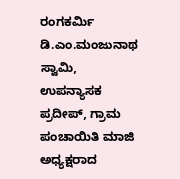ರಂಗಕರ್ಮಿ ಡಿ.ಎಂ.ಮಂಜುನಾಥ ಸ್ವಾಮಿ, ಉಪನ್ಯಾಸಕ ಪ್ರದೀಪ್, ಗ್ರಾಮ ಪಂಚಾಯಿತಿ ಮಾಜಿ ಅಧ್ಯಕ್ಷರಾದ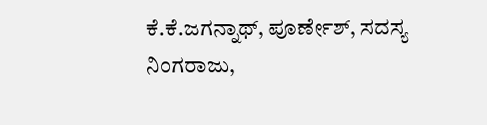ಕೆ.ಕೆ.ಜಗನ್ನಾಥ್, ಪೂರ್ಣೇಶ್, ಸದಸ್ಯ ನಿಂಗರಾಜು,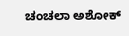ಚಂಚಲಾ ಅಶೋಕ್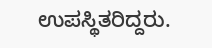ಉಪಸ್ಥಿತರಿದ್ದರು.